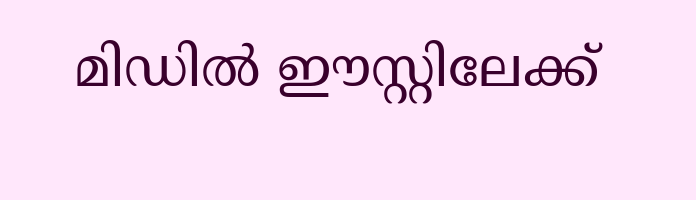മിഡിൽ ഈസ്റ്റിലേക്ക്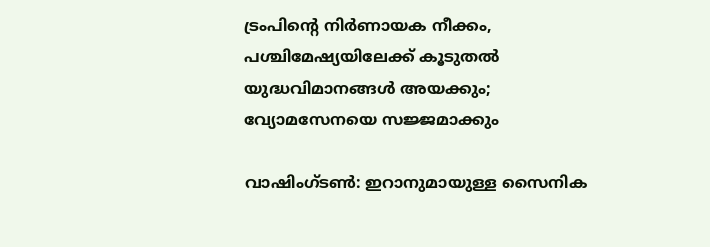ട്രംപിന്റെ നിർണായക നീക്കം, പശ്ചിമേഷ്യയിലേക്ക് കൂടുതൽ യുദ്ധവിമാനങ്ങൾ അയക്കും; വ്യോമസേനയെ സജ്ജമാക്കും

വാഷിംഗ്ടൺ: ഇറാനുമായുള്ള സൈനിക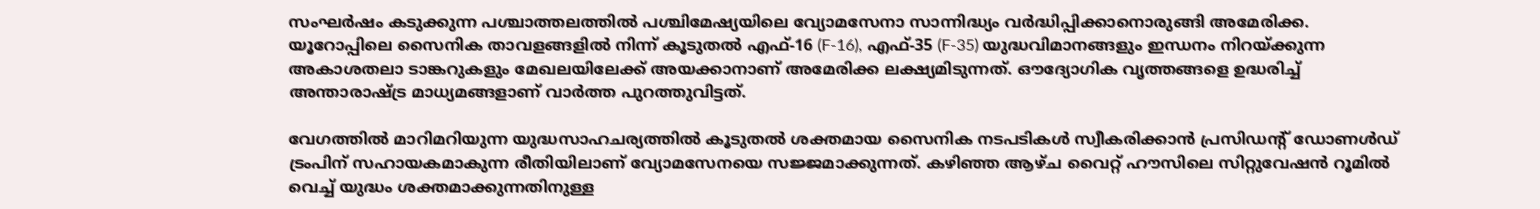സംഘർഷം കടുക്കുന്ന പശ്ചാത്തലത്തിൽ പശ്ചിമേഷ്യയിലെ വ്യോമസേനാ സാന്നിദ്ധ്യം വർദ്ധിപ്പിക്കാനൊരുങ്ങി അമേരിക്ക. യൂറോപ്പിലെ സൈനിക താവളങ്ങളിൽ നിന്ന് കൂടുതൽ എഫ്-16 (F-16), എഫ്-35 (F-35) യുദ്ധവിമാനങ്ങളും ഇന്ധനം നിറയ്ക്കുന്ന അകാശതലാ ടാങ്കറുകളും മേഖലയിലേക്ക് അയക്കാനാണ് അമേരിക്ക ലക്ഷ്യമിടുന്നത്. ഔദ്യോഗിക വൃത്തങ്ങളെ ഉദ്ധരിച്ച് അന്താരാഷ്ട്ര മാധ്യമങ്ങളാണ് വാർത്ത പുറത്തുവിട്ടത്.

വേഗത്തിൽ മാറിമറിയുന്ന യുദ്ധസാഹചര്യത്തിൽ കൂടുതൽ ശക്തമായ സൈനിക നടപടികൾ സ്വീകരിക്കാൻ പ്രസിഡന്റ് ഡോണൾഡ് ട്രംപിന് സഹായകമാകുന്ന രീതിയിലാണ് വ്യോമസേനയെ സജ്ജമാക്കുന്നത്. കഴിഞ്ഞ ആഴ്ച വൈറ്റ് ഹൗസിലെ സിറ്റുവേഷൻ റൂമിൽ വെച്ച് യുദ്ധം ശക്തമാക്കുന്നതിനുള്ള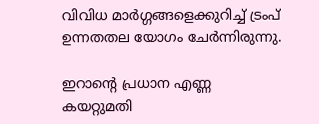വിവിധ മാർഗ്ഗങ്ങളെക്കുറിച്ച് ട്രംപ് ഉന്നതതല യോഗം ചേർന്നിരുന്നു.

ഇറാന്റെ പ്രധാന എണ്ണ കയറ്റുമതി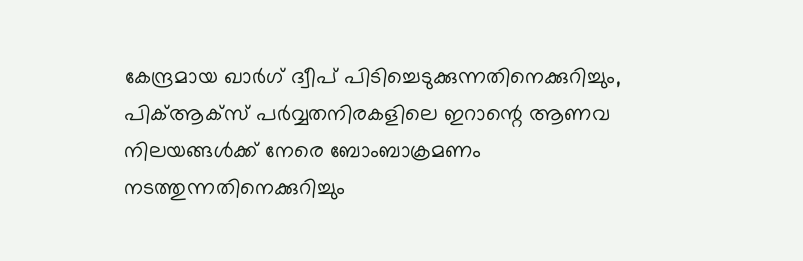കേന്ദ്രമായ ഖാർഗ് ദ്വീപ് പിടിച്ചെടുക്കുന്നതിനെക്കുറിച്ചും, പിക്ആക്സ് പർവ്വതനിരകളിലെ ഇറാന്റെ ആണവ നിലയങ്ങൾക്ക് നേരെ ബോംബാക്രമണം നടത്തുന്നതിനെക്കുറിച്ചും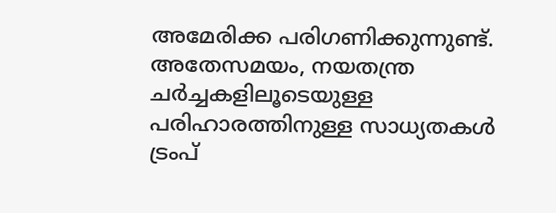അമേരിക്ക പരിഗണിക്കുന്നുണ്ട്. അതേസമയം, നയതന്ത്ര ചർച്ചകളിലൂടെയുള്ള പരിഹാരത്തിനുള്ള സാധ്യതകൾ ട്രംപ്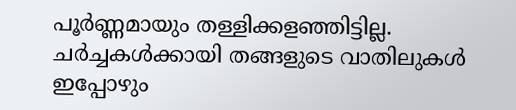പൂർണ്ണമായും തള്ളിക്കളഞ്ഞിട്ടില്ല. ചർച്ചകൾക്കായി തങ്ങളുടെ വാതിലുകൾ ഇപ്പോഴും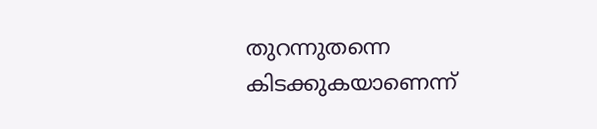തുറന്നുതന്നെ കിടക്കുകയാണെന്ന്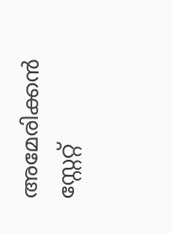അമേരിക്കൻ സ്റ്റേറ്റ്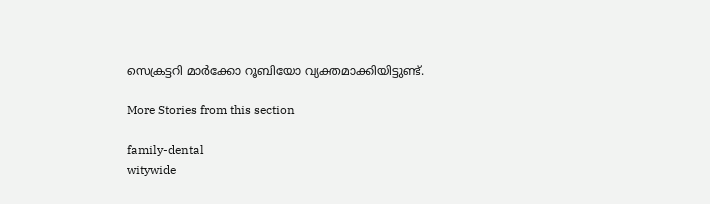സെക്രട്ടറി മാർക്കോ റൂബിയോ വ്യക്തമാക്കിയിട്ടുണ്ട്.

More Stories from this section

family-dental
witywide